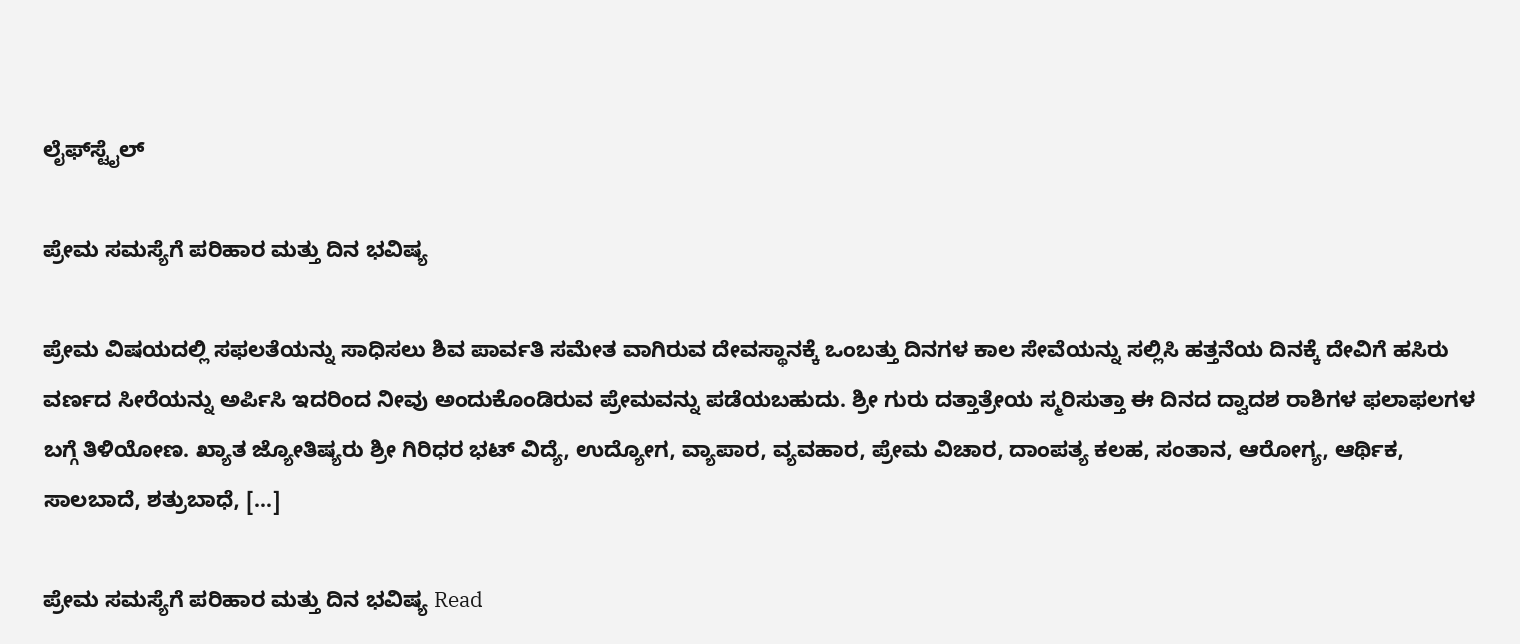ಲೈಫ್‍ಸ್ಟೈಲ್

ಪ್ರೇಮ ಸಮಸ್ಯೆಗೆ ಪರಿಹಾರ ಮತ್ತು ದಿನ ಭವಿಷ್ಯ

ಪ್ರೇಮ ವಿಷಯದಲ್ಲಿ ಸಫಲತೆಯನ್ನು ಸಾಧಿಸಲು ಶಿವ ಪಾರ್ವತಿ ಸಮೇತ ವಾಗಿರುವ ದೇವಸ್ಥಾನಕ್ಕೆ ಒಂಬತ್ತು ದಿನಗಳ ಕಾಲ ಸೇವೆಯನ್ನು ಸಲ್ಲಿಸಿ ಹತ್ತನೆಯ ದಿನಕ್ಕೆ ದೇವಿಗೆ ಹಸಿರು ವರ್ಣದ ಸೀರೆಯನ್ನು ಅರ್ಪಿಸಿ ಇದರಿಂದ ನೀವು ಅಂದುಕೊಂಡಿರುವ ಪ್ರೇಮವನ್ನು ಪಡೆಯಬಹುದು. ಶ್ರೀ ಗುರು ದತ್ತಾತ್ರೇಯ ಸ್ಮರಿಸುತ್ತಾ ಈ ದಿನದ ದ್ವಾದಶ ರಾಶಿಗಳ ಫಲಾಫಲಗಳ ಬಗ್ಗೆ ತಿಳಿಯೋಣ. ಖ್ಯಾತ ಜ್ಯೋತಿಷ್ಯರು ಶ್ರೀ ಗಿರಿಧರ ಭಟ್ ವಿದ್ಯೆ, ಉದ್ಯೋಗ, ವ್ಯಾಪಾರ, ವ್ಯವಹಾರ, ಪ್ರೇಮ ವಿಚಾರ, ದಾಂಪತ್ಯ ಕಲಹ, ಸಂತಾನ, ಆರೋಗ್ಯ, ಆರ್ಥಿಕ, ಸಾಲಬಾದೆ, ಶತ್ರುಬಾಧೆ, […]

ಪ್ರೇಮ ಸಮಸ್ಯೆಗೆ ಪರಿಹಾರ ಮತ್ತು ದಿನ ಭವಿಷ್ಯ Read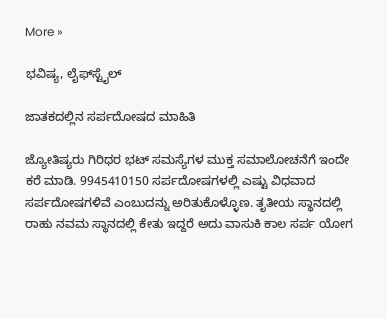More »

ಭವಿಷ್ಯ, ಲೈಫ್‍ಸ್ಟೈಲ್

ಜಾತಕದಲ್ಲಿನ ಸರ್ಪದೋಷದ ಮಾಹಿತಿ

ಜ್ಯೋತಿಷ್ಯರು ಗಿರಿಧರ ಭಟ್ ಸಮಸ್ಯೆಗಳ ಮುಕ್ತ ಸಮಾಲೋಚನೆಗೆ ಇಂದೇ ಕರೆ ಮಾಡಿ. 9945410150 ಸರ್ಪದೋಷಗಳಲ್ಲಿ ಎಷ್ಟು ವಿಧವಾದ ಸರ್ಪದೋಷಗಳಿವೆ ಎಂಬುದನ್ನು ಅರಿತುಕೊಳ್ಳೊಣ. ತೃತೀಯ ಸ್ಥಾನದಲ್ಲಿ ರಾಹು ನವಮ ಸ್ಥಾನದಲ್ಲಿ ಕೇತು ಇದ್ದರೆ ಅದು ವಾಸುಕಿ ಕಾಲ ಸರ್ಪ ಯೋಗ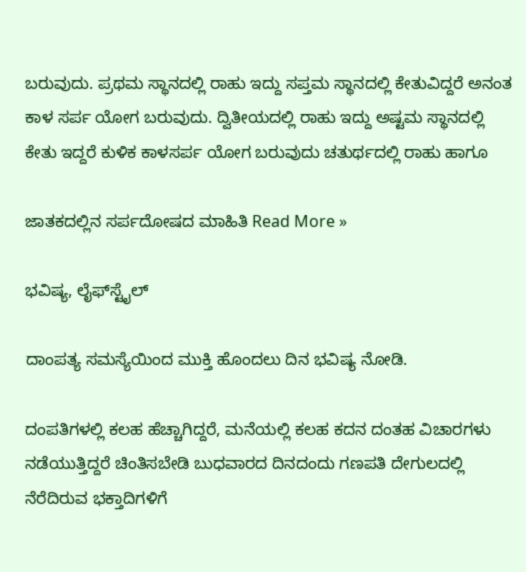ಬರುವುದು. ಪ್ರಥಮ ಸ್ಥಾನದಲ್ಲಿ ರಾಹು ಇದ್ದು ಸಪ್ತಮ ಸ್ಥಾನದಲ್ಲಿ ಕೇತುವಿದ್ದರೆ ಅನಂತ ಕಾಳ ಸರ್ಪ ಯೋಗ ಬರುವುದು. ದ್ವಿತೀಯದಲ್ಲಿ ರಾಹು ಇದ್ದು ಅಷ್ಟಮ ಸ್ಥಾನದಲ್ಲಿ ಕೇತು ಇದ್ದರೆ ಕುಳಿಕ ಕಾಳಸರ್ಪ ಯೋಗ ಬರುವುದು ಚತುರ್ಥದಲ್ಲಿ ರಾಹು ಹಾಗೂ

ಜಾತಕದಲ್ಲಿನ ಸರ್ಪದೋಷದ ಮಾಹಿತಿ Read More »

ಭವಿಷ್ಯ, ಲೈಫ್‍ಸ್ಟೈಲ್

ದಾಂಪತ್ಯ ಸಮಸ್ಯೆಯಿಂದ ಮುಕ್ತಿ ಹೊಂದಲು ದಿನ ಭವಿಷ್ಯ ನೋಡಿ.

ದಂಪತಿಗಳಲ್ಲಿ ಕಲಹ ಹೆಚ್ಚಾಗಿದ್ದರೆ, ಮನೆಯಲ್ಲಿ ಕಲಹ ಕದನ ದಂತಹ ವಿಚಾರಗಳು ನಡೆಯುತ್ತಿದ್ದರೆ ಚಿಂತಿಸಬೇಡಿ ಬುಧವಾರದ ದಿನದಂದು ಗಣಪತಿ ದೇಗುಲದಲ್ಲಿ ನೆರೆದಿರುವ ಭಕ್ತಾದಿಗಳಿಗೆ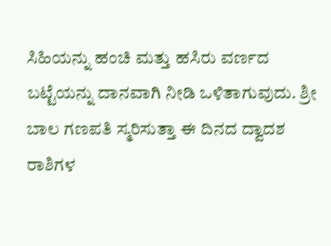ಸಿಹಿಯನ್ನು ಹಂಚಿ ಮತ್ತು ಹಸಿರು ವರ್ಣದ ಬಟ್ಟೆಯನ್ನು ದಾನವಾಗಿ ನೀಡಿ ಒಳಿತಾಗುವುದು. ಶ್ರೀ ಬಾಲ ಗಣಪತಿ ಸ್ಮರಿಸುತ್ತಾ ಈ ದಿನದ ದ್ವಾದಶ ರಾಶಿಗಳ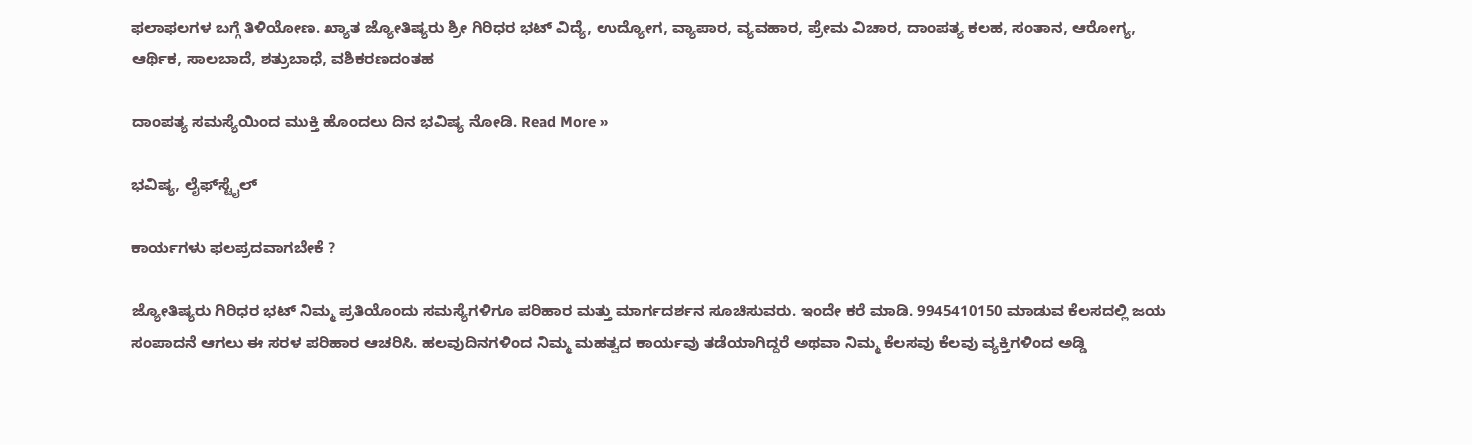ಫಲಾಫಲಗಳ ಬಗ್ಗೆ ತಿಳಿಯೋಣ. ಖ್ಯಾತ ಜ್ಯೋತಿಷ್ಯರು ಶ್ರೀ ಗಿರಿಧರ ಭಟ್ ವಿದ್ಯೆ, ಉದ್ಯೋಗ, ವ್ಯಾಪಾರ, ವ್ಯವಹಾರ, ಪ್ರೇಮ ವಿಚಾರ, ದಾಂಪತ್ಯ ಕಲಹ, ಸಂತಾನ, ಆರೋಗ್ಯ, ಆರ್ಥಿಕ, ಸಾಲಬಾದೆ, ಶತ್ರುಬಾಧೆ, ವಶಿಕರಣದಂತಹ

ದಾಂಪತ್ಯ ಸಮಸ್ಯೆಯಿಂದ ಮುಕ್ತಿ ಹೊಂದಲು ದಿನ ಭವಿಷ್ಯ ನೋಡಿ. Read More »

ಭವಿಷ್ಯ, ಲೈಫ್‍ಸ್ಟೈಲ್

ಕಾರ್ಯಗಳು ಫಲಪ್ರದವಾಗಬೇಕೆ ?

ಜ್ಯೋತಿಷ್ಯರು ಗಿರಿಧರ ಭಟ್ ನಿಮ್ಮ ಪ್ರತಿಯೊಂದು ಸಮಸ್ಯೆಗಳಿಗೂ ಪರಿಹಾರ ಮತ್ತು ಮಾರ್ಗದರ್ಶನ ಸೂಚಿಸುವರು. ಇಂದೇ ಕರೆ ಮಾಡಿ. 9945410150 ಮಾಡುವ ಕೆಲಸದಲ್ಲಿ ಜಯ ಸಂಪಾದನೆ ಆಗಲು ಈ ಸರಳ ಪರಿಹಾರ ಆಚರಿಸಿ. ಹಲವುದಿನಗಳಿಂದ ನಿಮ್ಮ ಮಹತ್ವದ ಕಾರ್ಯವು ತಡೆಯಾಗಿದ್ದರೆ ಅಥವಾ ನಿಮ್ಮ ಕೆಲಸವು ಕೆಲವು ವ್ಯಕ್ತಿಗಳಿಂದ ಅಡ್ಡಿ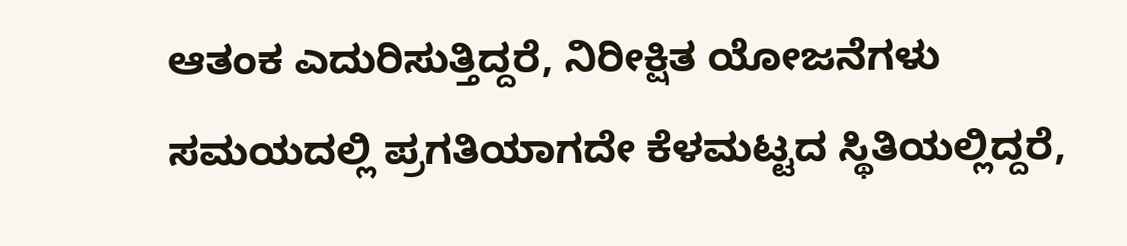ಆತಂಕ ಎದುರಿಸುತ್ತಿದ್ದರೆ, ನಿರೀಕ್ಷಿತ ಯೋಜನೆಗಳು ಸಮಯದಲ್ಲಿ ಪ್ರಗತಿಯಾಗದೇ ಕೆಳಮಟ್ಟದ ಸ್ಥಿತಿಯಲ್ಲಿದ್ದರೆ,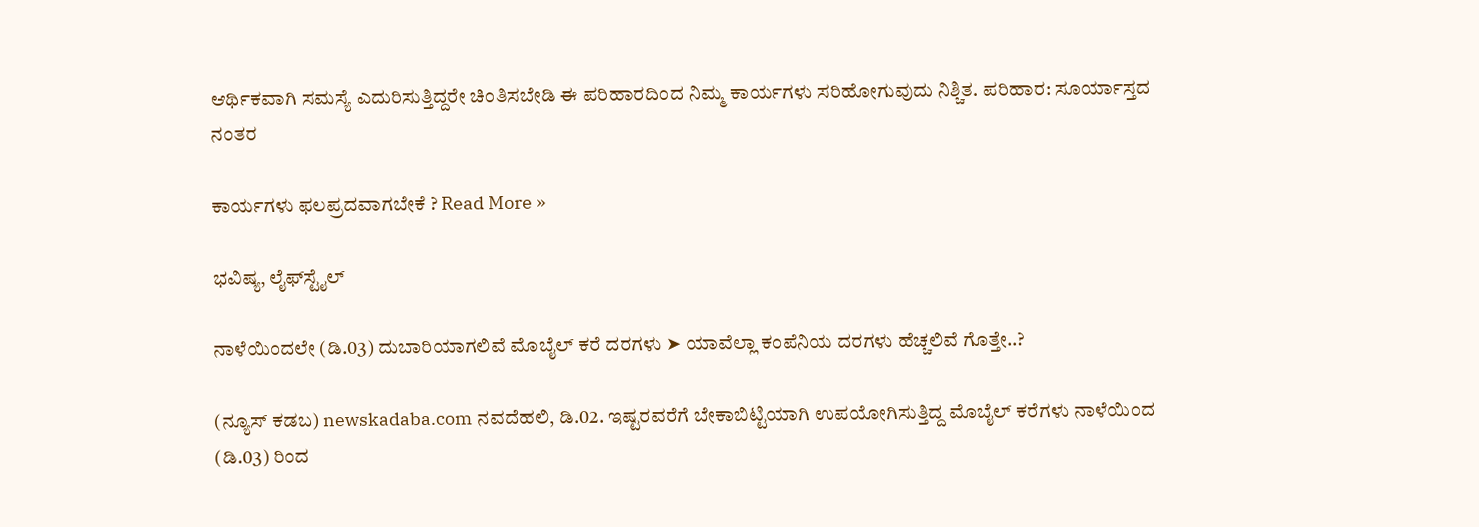ಆರ್ಥಿಕವಾಗಿ ಸಮಸ್ಯೆ ಎದುರಿಸುತ್ತಿದ್ದರೇ ಚಿಂತಿಸಬೇಡಿ ಈ ಪರಿಹಾರದಿಂದ ನಿಮ್ಮ ಕಾರ್ಯಗಳು ಸರಿಹೋಗುವುದು ನಿಶ್ಚಿತ. ಪರಿಹಾರ: ಸೂರ್ಯಾಸ್ತದ ನಂತರ

ಕಾರ್ಯಗಳು ಫಲಪ್ರದವಾಗಬೇಕೆ ? Read More »

ಭವಿಷ್ಯ, ಲೈಫ್‍ಸ್ಟೈಲ್

ನಾಳೆಯಿಂದಲೇ (ಡಿ.03) ದುಬಾರಿಯಾಗಲಿವೆ ಮೊಬೈಲ್ ಕರೆ ದರಗಳು ➤ ಯಾವೆಲ್ಲಾ ಕಂಪೆನಿಯ ದರಗಳು ಹೆಚ್ಚಲಿವೆ ಗೊತ್ತೇ..?

(ನ್ಯೂಸ್ ಕಡಬ) newskadaba.com ನವದೆಹಲಿ, ಡಿ.02. ಇಷ್ಟರವರೆಗೆ ಬೇಕಾಬಿಟ್ಟಿಯಾಗಿ ಉಪಯೋಗಿಸುತ್ತಿದ್ದ ಮೊಬೈಲ್ ಕರೆಗಳು ನಾಳೆಯಿಂದ (ಡಿ.03) ರಿಂದ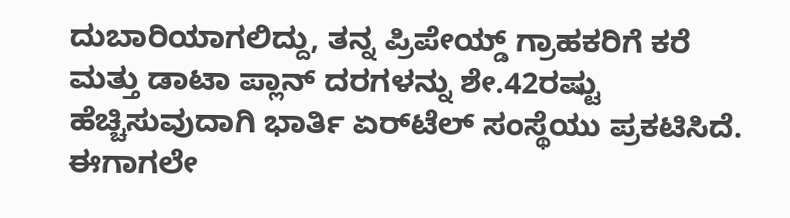ದುಬಾರಿಯಾಗಲಿದ್ದು, ತನ್ನ ಪ್ರಿಪೇಯ್ಡ್ ಗ್ರಾಹಕರಿಗೆ ಕರೆ ಮತ್ತು ಡಾಟಾ ಪ್ಲಾನ್ ದರಗಳನ್ನು ಶೇ.42ರಷ್ಟು ಹೆಚ್ಚಿಸುವುದಾಗಿ ಭಾರ್ತಿ ಏರ್‌ಟೆಲ್ ಸಂಸ್ಥೆಯು ಪ್ರಕಟಿಸಿದೆ. ಈಗಾಗಲೇ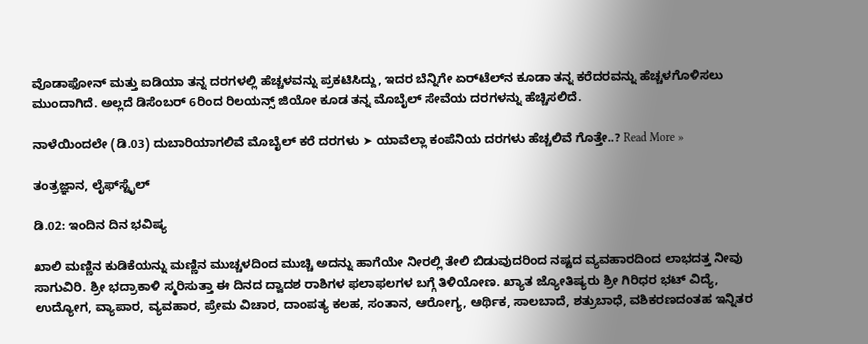ವೊಡಾಫೋನ್ ಮತ್ತು ಐಡಿಯಾ ತನ್ನ ದರಗಳಲ್ಲಿ ಹೆಚ್ಚಳವನ್ನು ಪ್ರಕಟಿಸಿದ್ದು, ಇದರ ಬೆನ್ನಿಗೇ ಏರ್‌ಟೆಲ್‌ನ ಕೂಡಾ ತನ್ನ ಕರೆದರವನ್ನು ಹೆಚ್ಚಳಗೊಳಿಸಲು ಮುಂದಾಗಿದೆ. ಅಲ್ಲದೆ ಡಿಸೆಂಬರ್ 6ರಿಂದ ರಿಲಯನ್ಸ್ ಜಿಯೋ ಕೂಡ ತನ್ನ ಮೊಬೈಲ್ ಸೇವೆಯ ದರಗಳನ್ನು ಹೆಚ್ಚಿಸಲಿದೆ.

ನಾಳೆಯಿಂದಲೇ (ಡಿ.03) ದುಬಾರಿಯಾಗಲಿವೆ ಮೊಬೈಲ್ ಕರೆ ದರಗಳು ➤ ಯಾವೆಲ್ಲಾ ಕಂಪೆನಿಯ ದರಗಳು ಹೆಚ್ಚಲಿವೆ ಗೊತ್ತೇ..? Read More »

ತಂತ್ರಜ್ಞಾನ, ಲೈಫ್‍ಸ್ಟೈಲ್

ಡಿ.02: ಇಂದಿನ ದಿನ ಭವಿಷ್ಯ

ಖಾಲಿ ಮಣ್ಣಿನ ಕುಡಿಕೆಯನ್ನು ಮಣ್ಣಿನ ಮುಚ್ಚಳದಿಂದ ಮುಚ್ಚಿ ಅದನ್ನು ಹಾಗೆಯೇ ನೀರಲ್ಲಿ ತೇಲಿ ಬಿಡುವುದರಿಂದ ನಷ್ಟದ ವ್ಯವಹಾರದಿಂದ ಲಾಭದತ್ತ ನೀವು ಸಾಗುವಿರಿ. ಶ್ರೀ ಭದ್ರಾಕಾಳಿ ಸ್ಮರಿಸುತ್ತಾ ಈ ದಿನದ ದ್ವಾದಶ ರಾಶಿಗಳ ಫಲಾಫಲಗಳ ಬಗ್ಗೆ ತಿಳಿಯೋಣ. ಖ್ಯಾತ ಜ್ಯೋತಿಷ್ಯರು ಶ್ರೀ ಗಿರಿಧರ ಭಟ್ ವಿದ್ಯೆ, ಉದ್ಯೋಗ, ವ್ಯಾಪಾರ, ವ್ಯವಹಾರ, ಪ್ರೇಮ ವಿಚಾರ, ದಾಂಪತ್ಯ ಕಲಹ, ಸಂತಾನ, ಆರೋಗ್ಯ, ಆರ್ಥಿಕ, ಸಾಲಬಾದೆ, ಶತ್ರುಬಾಧೆ, ವಶಿಕರಣದಂತಹ ಇನ್ನಿತರ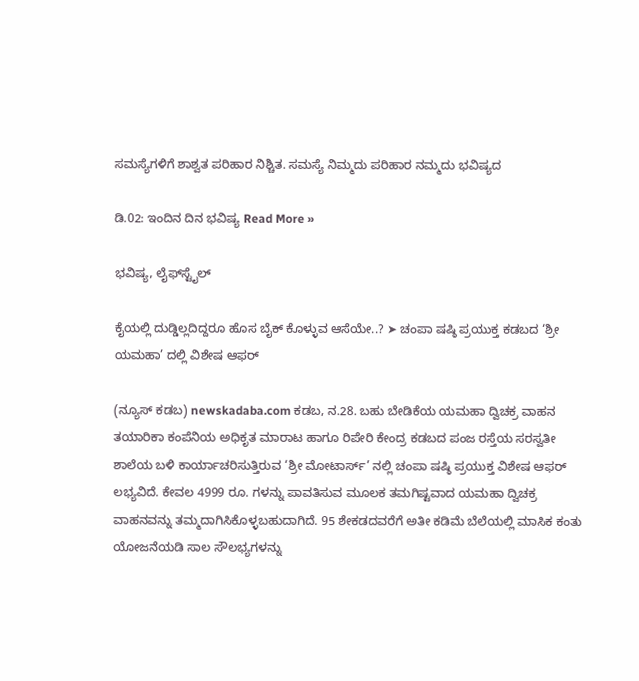ಸಮಸ್ಯೆಗಳಿಗೆ ಶಾಶ್ವತ ಪರಿಹಾರ ನಿಶ್ಚಿತ. ಸಮಸ್ಯೆ ನಿಮ್ಮದು ಪರಿಹಾರ ನಮ್ಮದು ಭವಿಷ್ಯದ

ಡಿ.02: ಇಂದಿನ ದಿನ ಭವಿಷ್ಯ Read More »

ಭವಿಷ್ಯ, ಲೈಫ್‍ಸ್ಟೈಲ್

ಕೈಯಲ್ಲಿ ದುಡ್ಡಿಲ್ಲದಿದ್ದರೂ ಹೊಸ ಬೈಕ್ ಕೊಳ್ಳುವ ಆಸೆಯೇ..? ➤ ಚಂಪಾ ಷಷ್ಠಿ ಪ್ರಯುಕ್ತ ಕಡಬದ ‘ಶ್ರೀ ಯಮಹಾ’ ದಲ್ಲಿ ವಿಶೇಷ ಆಫರ್

(ನ್ಯೂಸ್ ಕಡಬ) newskadaba.com ಕಡಬ, ನ.28. ಬಹು ಬೇಡಿಕೆಯ ಯಮಹಾ ದ್ವಿಚಕ್ರ ವಾಹನ ತಯಾರಿಕಾ ಕಂಪೆನಿಯ ಅಧಿಕೃತ ಮಾರಾಟ ಹಾಗೂ ರಿಪೇರಿ ಕೇಂದ್ರ ಕಡಬದ ಪಂಜ ರಸ್ತೆಯ ಸರಸ್ವತೀ ಶಾಲೆಯ ಬಳಿ ಕಾರ್ಯಾಚರಿಸುತ್ತಿರುವ ‘ಶ್ರೀ ಮೋಟಾರ್ಸ್’ ನಲ್ಲಿ ಚಂಪಾ ಷಷ್ಠಿ ಪ್ರಯುಕ್ತ ವಿಶೇಷ ಆಫರ್ ಲಭ್ಯವಿದೆ. ಕೇವಲ 4999 ರೂ. ಗಳನ್ನು ಪಾವತಿಸುವ ಮೂಲಕ ತಮಗಿಷ್ಟವಾದ ಯಮಹಾ ದ್ವಿಚಕ್ರ ವಾಹನವನ್ನು ತಮ್ಮದಾಗಿಸಿಕೊಳ್ಳಬಹುದಾಗಿದೆ. 95 ಶೇಕಡದವರೆಗೆ ಅತೀ ಕಡಿಮೆ ಬೆಲೆಯಲ್ಲಿ ಮಾಸಿಕ ಕಂತು ಯೋಜನೆಯಡಿ ಸಾಲ ಸೌಲಭ್ಯಗಳನ್ನು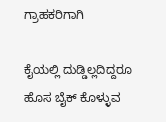ಗ್ರಾಹಕರಿಗಾಗಿ

ಕೈಯಲ್ಲಿ ದುಡ್ಡಿಲ್ಲದಿದ್ದರೂ ಹೊಸ ಬೈಕ್ ಕೊಳ್ಳುವ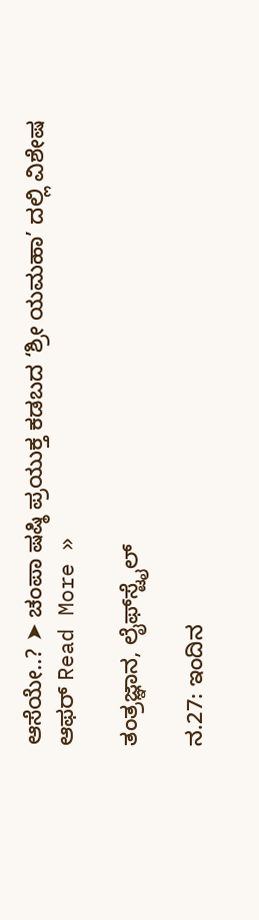ಆಸೆಯೇ..? ➤ ಚಂಪಾ ಷಷ್ಠಿ ಪ್ರಯುಕ್ತ ಕಡಬದ ‘ಶ್ರೀ ಯಮಹಾ’ ದಲ್ಲಿ ವಿಶೇಷ ಆಫರ್ Read More »

ತಂತ್ರಜ್ಞಾನ, ಲೈಫ್‍ಸ್ಟೈಲ್

ನ.27: ಇಂದಿನ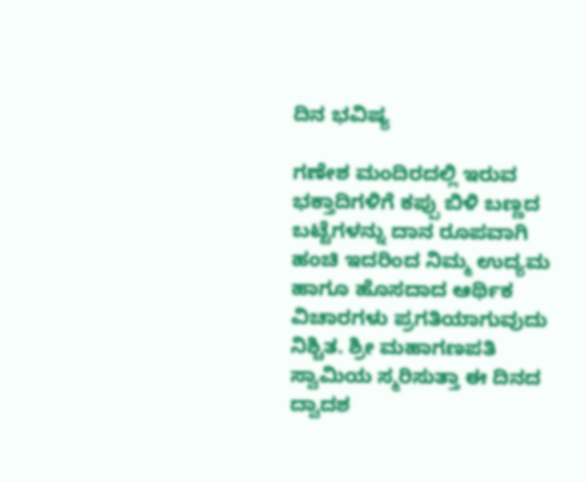ದಿನ ಭವಿಷ್ಯ

ಗಣೇಶ ಮಂದಿರದಲ್ಲಿ ಇರುವ ಭಕ್ತಾದಿಗಳಿಗೆ ಕಪ್ಪು ಬಿಳಿ ಬಣ್ಣದ ಬಟ್ಟೆಗಳನ್ನು ದಾನ ರೂಪವಾಗಿ ಹಂಚಿ ಇದರಿಂದ ನಿಮ್ಮ ಉದ್ಯಮ ಹಾಗೂ ಹೊಸದಾದ ಆರ್ಥಿಕ ವಿಚಾರಗಳು ಪ್ರಗತಿಯಾಗುವುದು ನಿಶ್ಚಿತ. ಶ್ರೀ ಮಹಾಗಣಪತಿ ಸ್ವಾಮಿಯ ಸ್ಮರಿಸುತ್ತಾ ಈ ದಿನದ ದ್ವಾದಶ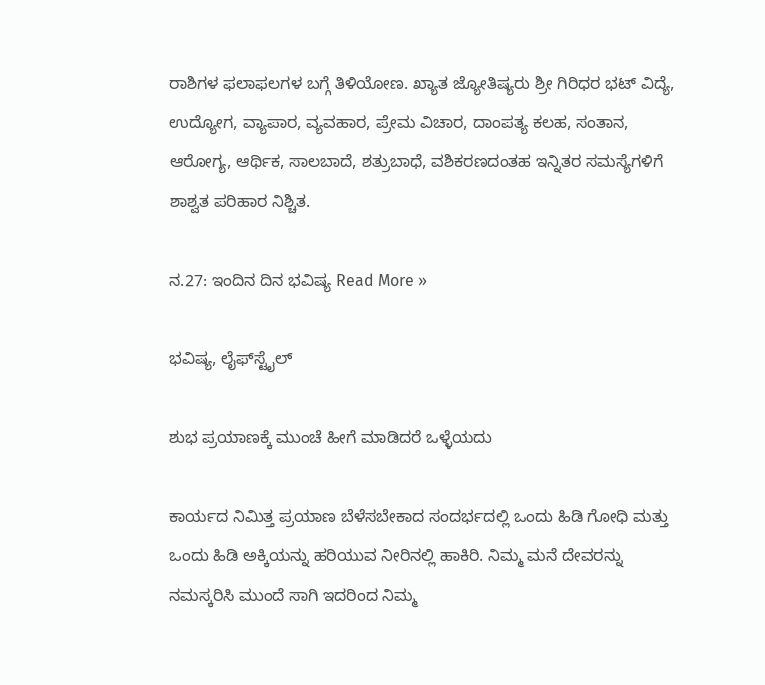ರಾಶಿಗಳ ಫಲಾಫಲಗಳ ಬಗ್ಗೆ ತಿಳಿಯೋಣ. ಖ್ಯಾತ ಜ್ಯೋತಿಷ್ಯರು ಶ್ರೀ ಗಿರಿಧರ ಭಟ್ ವಿದ್ಯೆ, ಉದ್ಯೋಗ, ವ್ಯಾಪಾರ, ವ್ಯವಹಾರ, ಪ್ರೇಮ ವಿಚಾರ, ದಾಂಪತ್ಯ ಕಲಹ, ಸಂತಾನ, ಆರೋಗ್ಯ, ಆರ್ಥಿಕ, ಸಾಲಬಾದೆ, ಶತ್ರುಬಾಧೆ, ವಶಿಕರಣದಂತಹ ಇನ್ನಿತರ ಸಮಸ್ಯೆಗಳಿಗೆ ಶಾಶ್ವತ ಪರಿಹಾರ ನಿಶ್ಚಿತ.

ನ.27: ಇಂದಿನ ದಿನ ಭವಿಷ್ಯ Read More »

ಭವಿಷ್ಯ, ಲೈಫ್‍ಸ್ಟೈಲ್

ಶುಭ ಪ್ರಯಾಣಕ್ಕೆ ಮುಂಚೆ ಹೀಗೆ ಮಾಡಿದರೆ ಒಳ್ಳೆಯದು

ಕಾರ್ಯದ ನಿಮಿತ್ತ ಪ್ರಯಾಣ ಬೆಳೆಸಬೇಕಾದ ಸಂದರ್ಭದಲ್ಲಿ ಒಂದು ಹಿಡಿ ಗೋಧಿ ಮತ್ತು ಒಂದು ಹಿಡಿ ಅಕ್ಕಿಯನ್ನು ಹರಿಯುವ ನೀರಿನಲ್ಲಿ ಹಾಕಿರಿ. ನಿಮ್ಮ ಮನೆ ದೇವರನ್ನು ನಮಸ್ಕರಿಸಿ ಮುಂದೆ ಸಾಗಿ ಇದರಿಂದ ನಿಮ್ಮ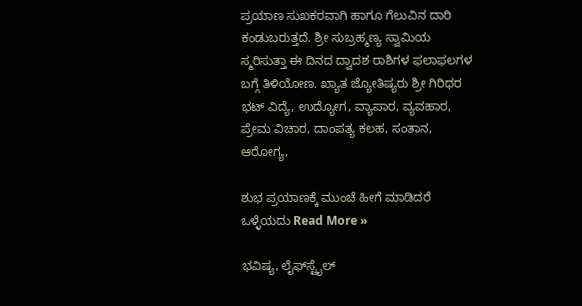ಪ್ರಯಾಣ ಸುಖಕರವಾಗಿ ಹಾಗೂ ಗೆಲುವಿನ ದಾರಿ ಕಂಡುಬರುತ್ತದೆ. ಶ್ರೀ ಸುಬ್ರಹ್ಮಣ್ಯ ಸ್ವಾಮಿಯ ಸ್ಮರಿಸುತ್ತಾ ಈ ದಿನದ ದ್ವಾದಶ ರಾಶಿಗಳ ಫಲಾಫಲಗಳ ಬಗ್ಗೆ ತಿಳಿಯೋಣ. ಖ್ಯಾತ ಜ್ಯೋತಿಷ್ಯರು ಶ್ರೀ ಗಿರಿಧರ ಭಟ್ ವಿದ್ಯೆ, ಉದ್ಯೋಗ, ವ್ಯಾಪಾರ, ವ್ಯವಹಾರ, ಪ್ರೇಮ ವಿಚಾರ, ದಾಂಪತ್ಯ ಕಲಹ, ಸಂತಾನ, ಆರೋಗ್ಯ,

ಶುಭ ಪ್ರಯಾಣಕ್ಕೆ ಮುಂಚೆ ಹೀಗೆ ಮಾಡಿದರೆ ಒಳ್ಳೆಯದು Read More »

ಭವಿಷ್ಯ, ಲೈಫ್‍ಸ್ಟೈಲ್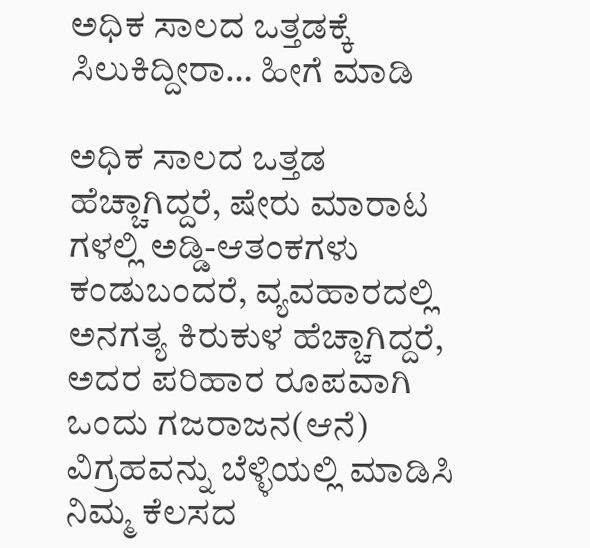ಅಧಿಕ ಸಾಲದ ಒತ್ತಡಕ್ಕೆ ಸಿಲುಕಿದ್ದೀರಾ… ಹೀಗೆ ಮಾಡಿ

ಅಧಿಕ ಸಾಲದ ಒತ್ತಡ ಹೆಚ್ಚಾಗಿದ್ದರೆ, ಷೇರು ಮಾರಾಟ ಗಳಲ್ಲಿ ಅಡ್ಡಿ-ಆತಂಕಗಳು ಕಂಡುಬಂದರೆ, ವ್ಯವಹಾರದಲ್ಲಿ ಅನಗತ್ಯ ಕಿರುಕುಳ ಹೆಚ್ಚಾಗಿದ್ದರೆ, ಅದರ ಪರಿಹಾರ ರೂಪವಾಗಿ ಒಂದು ಗಜರಾಜನ(ಆನೆ) ವಿಗ್ರಹವನ್ನು ಬೆಳ್ಳಿಯಲ್ಲಿ ಮಾಡಿಸಿ ನಿಮ್ಮ ಕೆಲಸದ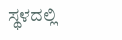ಸ್ಥಳದಲ್ಲಿ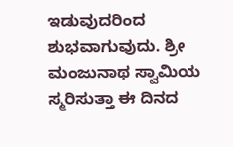ಇಡುವುದರಿಂದ ಶುಭವಾಗುವುದು. ಶ್ರೀ ಮಂಜುನಾಥ ಸ್ವಾಮಿಯ ಸ್ಮರಿಸುತ್ತಾ ಈ ದಿನದ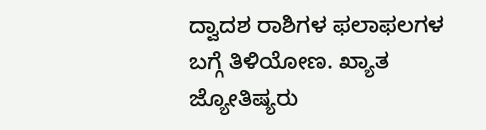ದ್ವಾದಶ ರಾಶಿಗಳ ಫಲಾಫಲಗಳ ಬಗ್ಗೆ ತಿಳಿಯೋಣ. ಖ್ಯಾತ ಜ್ಯೋತಿಷ್ಯರು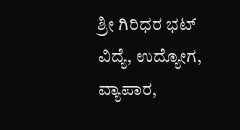ಶ್ರೀ ಗಿರಿಧರ ಭಟ್ ವಿದ್ಯೆ, ಉದ್ಯೋಗ, ವ್ಯಾಪಾರ,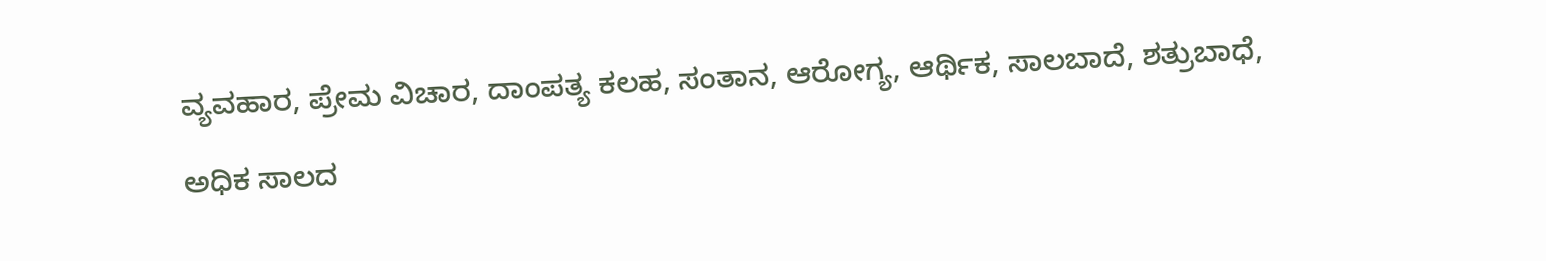ವ್ಯವಹಾರ, ಪ್ರೇಮ ವಿಚಾರ, ದಾಂಪತ್ಯ ಕಲಹ, ಸಂತಾನ, ಆರೋಗ್ಯ, ಆರ್ಥಿಕ, ಸಾಲಬಾದೆ, ಶತ್ರುಬಾಧೆ,

ಅಧಿಕ ಸಾಲದ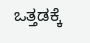ಒತ್ತಡಕ್ಕೆ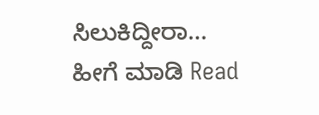ಸಿಲುಕಿದ್ದೀರಾ… ಹೀಗೆ ಮಾಡಿ Read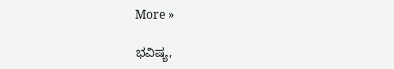More »

ಭವಿಷ್ಯ,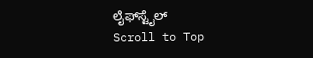ಲೈಫ್‍ಸ್ಟೈಲ್
Scroll to Top